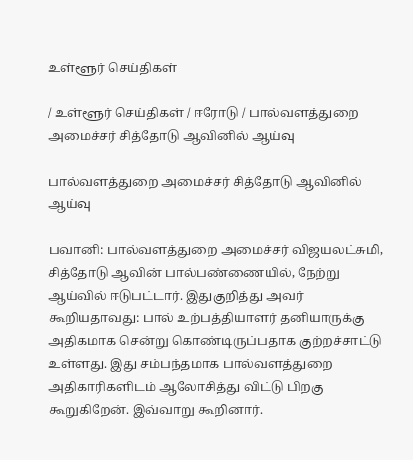உள்ளூர் செய்திகள்

/ உள்ளூர் செய்திகள் / ஈரோடு / பால்வளத்துறை அமைச்சர் சித்தோடு ஆவினில் ஆய்வு

பால்வளத்துறை அமைச்சர் சித்தோடு ஆவினில் ஆய்வு

பவானி: பால்வளத்துறை அமைச்சர் விஜயலட்சுமி, சித்தோடு ஆவின் பால்பண்ணையில், நேற்று ஆய்வில் ஈடுபட்டார். இதுகுறித்து அவர் கூறியதாவது: பால் உற்பத்தியாளர் தனியாருக்கு அதிகமாக சென்று கொண்டிருப்பதாக குற்றச்சாட்டு உள்ளது. இது சம்பந்தமாக பால்வளத்துறை அதிகாரிகளிடம் ஆலோசித்து விட்டு பிறகு கூறுகிறேன். இவ்வாறு கூறினார்.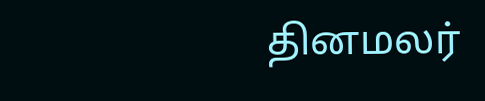தினமலர்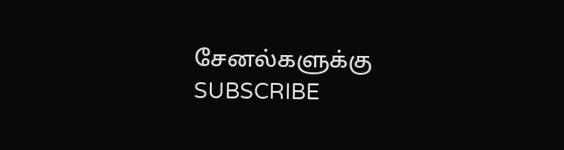சேனல்களுக்கு SUBSCRIBE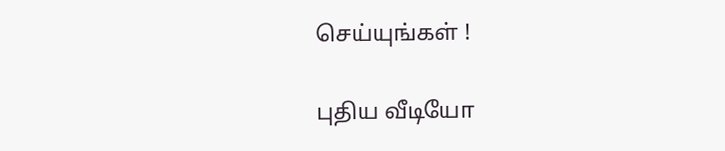செய்யுங்கள் !

புதிய வீடியோ